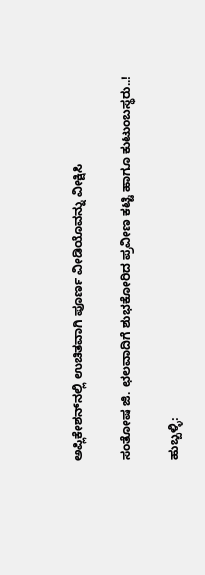ಅಪ್ಲಿಕೇಶನ್‌ನಲ್ಲಿ ಉಚಿತವಾಗಿ ಪೂರ್ಣ ವೀಡಿಯೊವನ್ನು ವೀಕ್ಷಿಸಿ

ಸಂತೋಷ ಜಿ. ಛಲವಾದಿಗೆ ಶುಭಕೋರಿದ ಪ್ರವೀಣ ಕಟ್ಟಿ ಹಾಗೂ ಕುಟುಂಬಸ್ಥರು..!

ಹುಬ್ಬಳ್ಳಿ: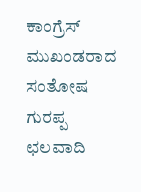ಕಾಂಗ್ರೆಸ್ ಮುಖಂಡರಾದ ಸಂತೋಷ ಗುರಪ್ಪ ಛಲವಾದಿ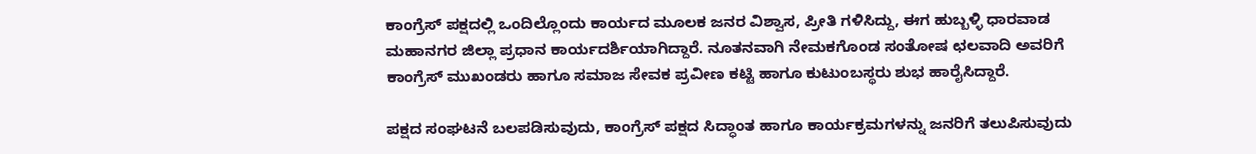ಕಾಂಗ್ರೆಸ್ ಪಕ್ಷದಲ್ಲಿ ಒಂದಿಲ್ಲೊಂದು ಕಾರ್ಯದ ಮೂಲಕ ಜನರ ವಿಶ್ವಾಸ, ಪ್ರೀತಿ ಗಳಿಸಿದ್ದು, ಈಗ ಹುಬ್ಬಳ್ಳಿ ಧಾರವಾಡ ಮಹಾನಗರ ಜಿಲ್ಲಾ ಪ್ರಧಾನ ಕಾರ್ಯದರ್ಶಿಯಾಗಿದ್ದಾರೆ. ನೂತನವಾಗಿ ನೇಮಕಗೊಂಡ ಸಂತೋಷ ಛಲವಾದಿ ಅವರಿಗೆ ಕಾಂಗ್ರೆಸ್ ಮುಖಂಡರು ಹಾಗೂ ಸಮಾಜ ಸೇವಕ ಪ್ರವೀಣ ಕಟ್ಟಿ ಹಾಗೂ ಕುಟುಂಬಸ್ಥರು ಶುಭ ಹಾರೈಸಿದ್ದಾರೆ.

ಪಕ್ಷದ ಸಂಘಟನೆ ಬಲಪಡಿಸುವುದು, ಕಾಂಗ್ರೆಸ್ ಪಕ್ಷದ ಸಿದ್ಧಾಂತ ಹಾಗೂ ಕಾರ್ಯಕ್ರಮಗಳನ್ನು ಜನರಿಗೆ ತಲುಪಿಸುವುದು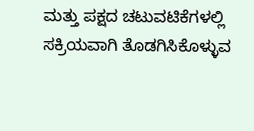ಮತ್ತು ಪಕ್ಷದ ಚಟುವಟಿಕೆಗಳಲ್ಲಿ ಸಕ್ರಿಯವಾಗಿ ತೊಡಗಿಸಿಕೊಳ್ಳುವ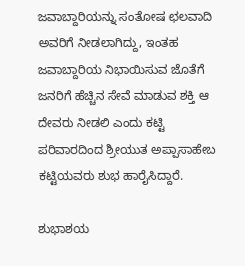ಜವಾಬ್ದಾರಿಯನ್ನು ಸಂತೋಷ ಛಲವಾದಿ ಅವರಿಗೆ ನೀಡಲಾಗಿದ್ದು, ಇಂತಹ ಜವಾಬ್ದಾರಿಯ ನಿಭಾಯಿಸುವ ಜೊತೆಗೆ ಜನರಿಗೆ ಹೆಚ್ಚಿನ ಸೇವೆ ಮಾಡುವ ಶಕ್ತಿ ಆ ದೇವರು ನೀಡಲಿ ಎಂದು ಕಟ್ಟಿ ಪರಿವಾರದಿಂದ ಶ್ರೀಯುತ ಅಪ್ಪಾಸಾಹೇಬ ಕಟ್ಟಿಯವರು ಶುಭ ಹಾರೈಸಿದ್ದಾರೆ.

ಶುಭಾಶಯ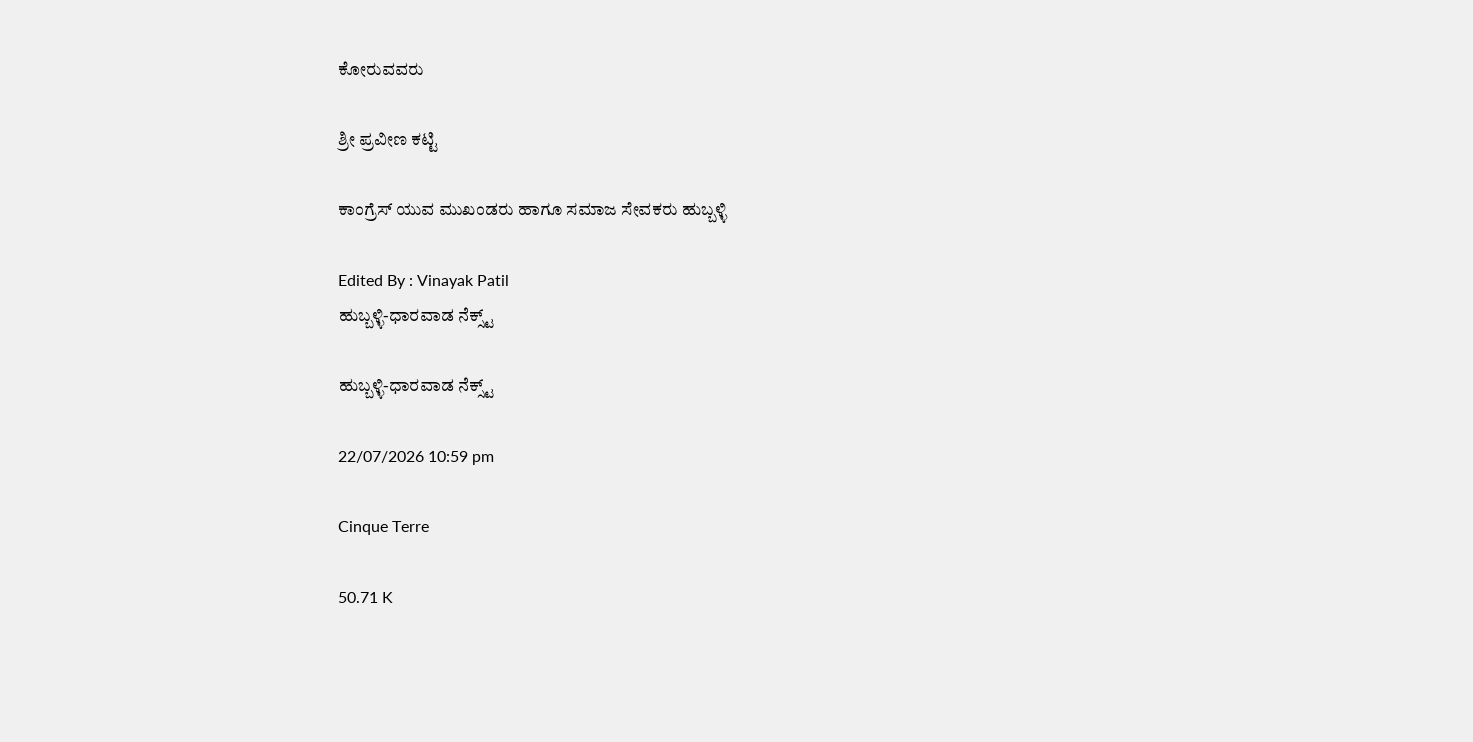ಕೋರುವವರು

ಶ್ರೀ ಪ್ರವೀಣ ಕಟ್ಟಿ

ಕಾಂಗ್ರೆಸ್ ಯುವ ಮುಖಂಡರು ಹಾಗೂ ಸಮಾಜ ಸೇವಕರು ಹುಬ್ಬಳ್ಳಿ

Edited By : Vinayak Patil
ಹುಬ್ಬಳ್ಳಿ-ಧಾರವಾಡ ನೆಕ್ಸ್ಟ್

ಹುಬ್ಬಳ್ಳಿ-ಧಾರವಾಡ ನೆಕ್ಸ್ಟ್

22/07/2026 10:59 pm

Cinque Terre

50.71 K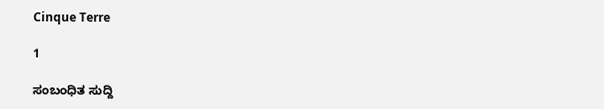Cinque Terre

1

ಸಂಬಂಧಿತ ಸುದ್ದಿ